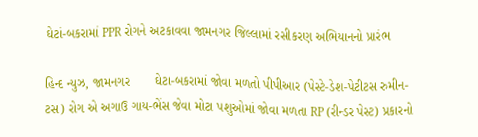ઘેટાં-બકરામાં PPR રોગને અટકાવવા જામનગર જિલ્લામાં રસીકરણ અભિયાનનો પ્રારંભ

હિન્દ ન્યુઝ, જામનગર       ઘેટા-બકરામાં જોવા મળતો પીપીઆર (પેસ્ટે-ડેશ-પેટીટસ રુમીન-ટસ) રોગ એ અગાઉ ગાય-ભેંસ જેવા મોટા પશુઓમાં જોવા મળતા RP (રીન્ડર પેસ્ટ) પ્રકારનો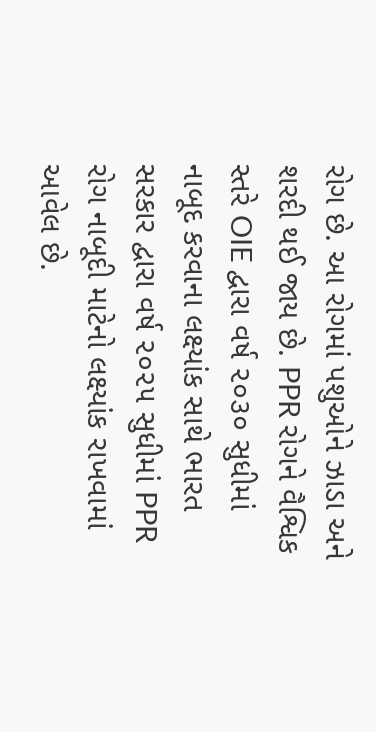રોગ છે. આ રોગમાં પશુઓને ઝાડા અને શરદી થઈ જાય છે. PPR રોગને વૈશ્વિક સ્તરે OIE દ્વારા વર્ષ ૨૦૩૦ સુધીમાં નાબૂદ કરવાના લક્ષ્યાંક સાથે ભારત સરકાર દ્વારા વર્ષ ૨૦૨૫ સુધીમાં PPR રોગ નાબૂદી માટેનો લક્ષ્યાંક રાખવામાં આવેલ છે.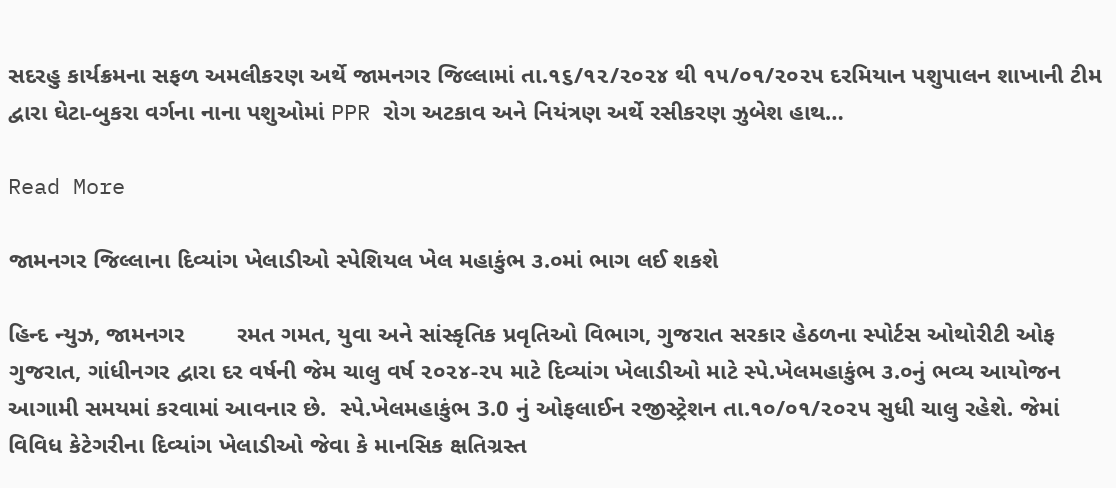સદરહુ કાર્યક્રમના સફળ અમલીકરણ અર્થે જામનગર જિલ્લામાં તા.૧૬/૧૨/૨૦૨૪ થી ૧૫/૦૧/૨૦૨૫ દરમિયાન પશુપાલન શાખાની ટીમ દ્વારા ઘેટા-બુકરા વર્ગના નાના પશુઓમાં PPR રોગ અટકાવ અને નિયંત્રણ અર્થે રસીકરણ ઝુબેશ હાથ…

Read More

જામનગર જિલ્લાના દિવ્યાંગ ખેલાડીઓ સ્પેશિયલ ખેલ મહાકુંભ ૩.૦માં ભાગ લઈ શકશે

હિન્દ ન્યુઝ, જામનગર        રમત ગમત, યુવા અને સાંસ્કૃતિક પ્રવૃતિઓ વિભાગ, ગુજરાત સરકાર હેઠળના સ્પોર્ટસ ઓથોરીટી ઓફ ગુજરાત, ગાંધીનગર દ્વારા દર વર્ષની જેમ ચાલુ વર્ષ ૨૦૨૪-૨૫ માટે દિવ્યાંગ ખેલાડીઓ માટે સ્પે.ખેલમહાકુંભ ૩.૦નું ભવ્ય આયોજન આગામી સમયમાં કરવામાં આવનાર છે.  સ્પે.ખેલમહાકુંભ 3.0 નું ઓફલાઈન રજીસ્ટ્રેશન તા.૧૦/૦૧/૨૦૨૫ સુધી ચાલુ રહેશે. જેમાં વિવિધ કેટેગરીના દિવ્યાંગ ખેલાડીઓ જેવા કે માનસિક ક્ષતિગ્રસ્ત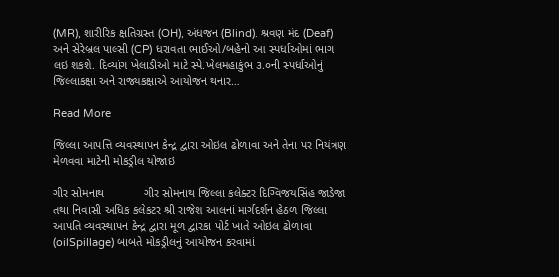(MR), શારીરિક ક્ષતિગ્રસ્ત (OH), અંધજન (Blind). શ્રવણ મંદ (Deaf) અને સેરેબ્રલ પાલ્સી (CP) ધરાવતા ભાઈઓ/બહેનો આ સ્પર્ધાઓમાં ભાગ લઇ શકશે. દિવ્યાંગ ખેલાડીઓ માટે સ્પે.ખેલમહાકુંભ ૩.૦ની સ્પર્ધાઓનું જિલ્લાકક્ષા અને રાજ્યકક્ષાએ આયોજન થનાર…

Read More

જિલ્લા આપત્તિ વ્યવસ્થાપન કેન્દ્ર દ્વારા ઓઇલ ઢોળાવા અને તેના પર નિયંત્રણ મેળવવા માટેની મોકડ્રીલ યોજાઇ

ગીર સોમનાથ            ગીર સોમનાથ જિલ્લા કલેક્ટર દિગ્વિજયસિંહ જાડેજા તથા નિવાસી અધિક કલેકટર શ્રી રાજેશ આલનાં માર્ગદર્શન હેઠળ જિલ્લા આપતિ વ્યવસ્થાપન કેન્દ્ર દ્વારા મૂળ દ્વારકા પોર્ટ ખાતે ઓઇલ ઢોળાવા (oilSpillage) બાબતે મોકડ્રીલનું આયોજન કરવામાં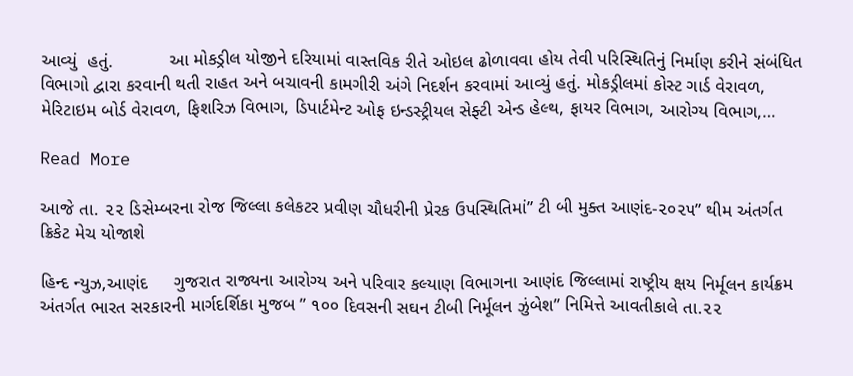આવ્યું  હતું.           આ મોકડ્રીલ યોજીને દરિયામાં વાસ્તવિક રીતે ઓઇલ ઢોળાવવા હોય તેવી પરિસ્થિતિનું નિર્માણ કરીને સંબંધિત વિભાગો દ્વારા કરવાની થતી રાહત અને બચાવની કામગીરી અંગે નિદર્શન કરવામાં આવ્યું હતું. મોકડ્રીલમાં કોસ્ટ ગાર્ડ વેરાવળ, મેરિટાઇમ બોર્ડ વેરાવળ, ફિશરિઝ વિભાગ, ડિપાર્ટમેન્ટ ઓફ ઇન્ડસ્ટ્રીયલ સેફ્ટી એન્ડ હેલ્થ, ફાયર વિભાગ, આરોગ્ય વિભાગ,…

Read More

આજે તા. ૨૨ ડિસેમ્બરના રોજ જિલ્લા કલેકટર પ્રવીણ ચૌધરીની પ્રેરક ઉપસ્થિતિમાં” ટી બી મુક્ત આણંદ-૨૦૨૫” થીમ અંતર્ગત ક્રિકેટ મેચ યોજાશે

હિન્દ ન્યુઝ,આણંદ     ગુજરાત રાજ્યના આરોગ્ય અને પરિવાર કલ્યાણ વિભાગના આણંદ જિલ્લામાં રાષ્ટ્રીય ક્ષય નિર્મૂલન કાર્યક્રમ અંતર્ગત ભારત સરકારની માર્ગદર્શિકા મુજબ ” ૧૦૦ દિવસની સઘન ટીબી નિર્મૂલન ઝુંબેશ” નિમિત્તે આવતીકાલે તા.૨૨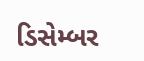ડિસેમ્બર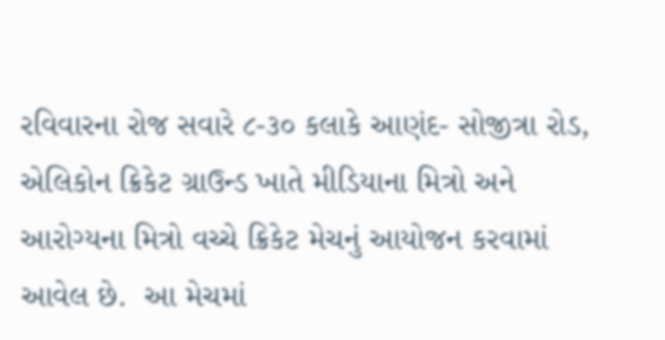રવિવારના રોજ સવારે ૮-૩૦ કલાકે આણંદ- સોજીત્રા રોડ, એલિકોન ક્રિકેટ ગ્રાઉન્ડ ખાતે મીડિયાના મિત્રો અને આરોગ્યના મિત્રો વચ્ચે ક્રિકેટ મેચનું આયોજન કરવામાં આવેલ છે.  આ મેચમાં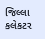જિલ્લા કલેકટર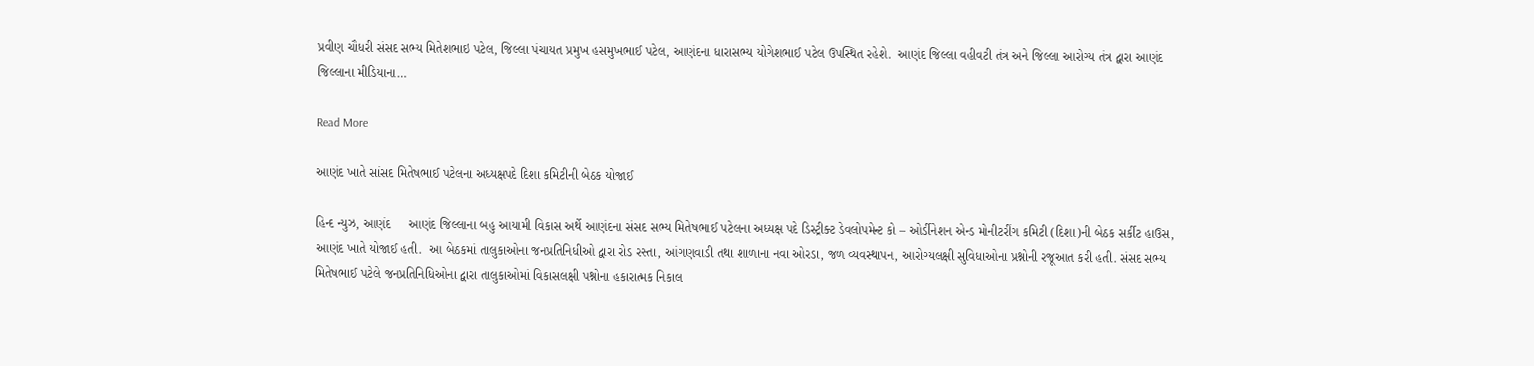પ્રવીણ ચૌધરી સંસદ સભ્ય મિતેશભાઇ પટેલ, જિલ્લા પંચાયત પ્રમુખ હસમુખભાઈ પટેલ, આણંદના ધારાસભ્ય યોગેશભાઈ પટેલ ઉપસ્થિત રહેશે.  આણંદ જિલ્લા વહીવટી તંત્ર અને જિલ્લા આરોગ્ય તંત્ર દ્વારા આણંદ જિલ્લાના મીડિયાના…

Read More

આણંદ ખાતે સાંસદ મિતેષભાઈ પટેલના અધ્યક્ષપદે દિશા કમિટીની બેઠક યોજાઈ

હિન્દ ન્યુઝ, આણંદ     આણંદ જિલ્લાના બહુ આયામી વિકાસ અર્થે આણંદના સંસદ સભ્ય મિતેષભાઈ પટેલના અધ્યક્ષ પદે ડિસ્ટ્રીક્ટ ડેવલોપમેન્ટ કો – ઓર્ડીનેશન એન્ડ મોનીટરીંગ કમિટી (દિશા)ની બેઠક સર્કીટ હાઉસ, આણંદ ખાતે યોજાઈ હતી.  આ બેઠકમાં તાલુકાઓના જનપ્રતિનિધીઓ દ્વારા રોડ રસ્તા, આંગણવાડી તથા શાળાના નવા ઓરડા, જળ વ્યવસ્થાપન, આરોગ્યલક્ષી સુવિધાઓના પ્રશ્નોની રજૂઆત કરી હતી. સંસદ સભ્ય મિતેષભાઈ પટેલે જનપ્રતિનિધિઓના દ્વારા તાલુકાઓમાં વિકાસલક્ષી પશ્નોના હકારાત્મક નિકાલ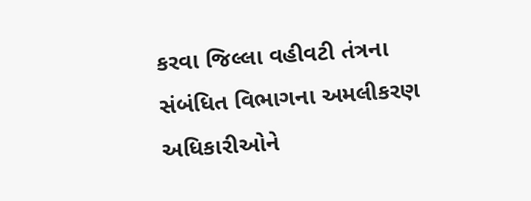કરવા જિલ્લા વહીવટી તંત્રના સંબંધિત વિભાગના અમલીકરણ અધિકારીઓને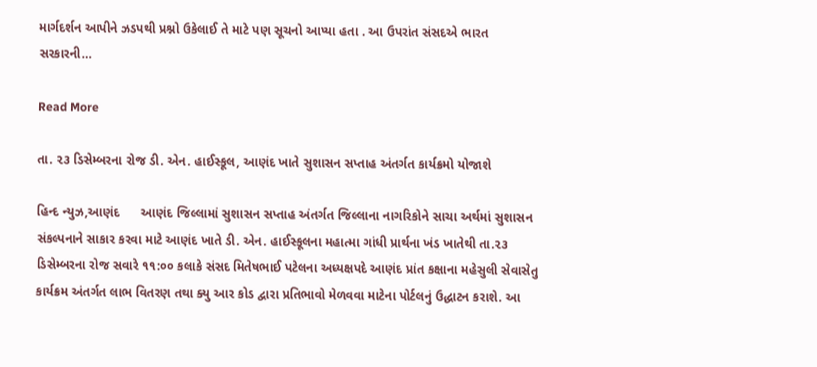માર્ગદર્શન આપીને ઝડપથી પ્રશ્નો ઉકેલાઈ તે માટે પણ સૂચનો આપ્યા હતા . આ ઉપરાંત સંસદએ ભારત સરકારની…

Read More

તા. ૨૩ ડિસેમ્બરના રોજ ડી. એન. હાઈસ્કૂલ, આણંદ ખાતે સુશાસન સપ્તાહ અંતર્ગત કાર્યક્રમો યોજાશે

હિન્દ ન્યુઝ,આણંદ      આણંદ જિલ્લામાં સુશાસન સપ્તાહ અંતર્ગત જિલ્લાના નાગરિકોને સાચા અર્થમાં સુશાસન સંકલ્પનાને સાકાર કરવા માટે આણંદ ખાતે ડી. એન. હાઈસ્કૂલના મહાત્મા ગાંધી પ્રાર્થના ખંડ ખાતેથી તા.૨૩ ડિસેમ્બરના રોજ સવારે ૧૧:૦૦ કલાકે સંસદ મિતેષભાઈ પટેલના અધ્યક્ષપદે આણંદ પ્રાંત કક્ષાના મહેસુલી સેવાસેતુ કાર્યક્રમ અંતર્ગત લાભ વિતરણ તથા ક્યુ આર કોડ દ્વારા પ્રતિભાવો મેળવવા માટેના પોર્ટલનું ઉદ્ધાટન કરાશે. આ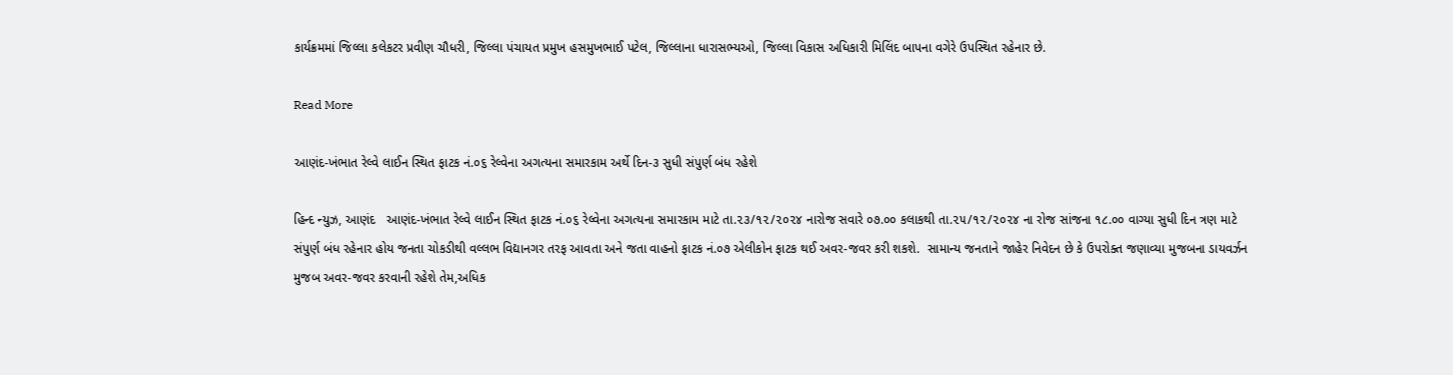કાર્યક્રમમાં જિલ્લા કલેકટર પ્રવીણ ચૌધરી, જિલ્લા પંચાયત પ્રમુખ હસમુખભાઈ પટેલ, જિલ્લાના ધારાસભ્યઓ, જિલ્લા વિકાસ અધિકારી મિલિંદ બાપના વગેરે ઉપસ્થિત રહેનાર છે.

Read More

આણંદ-ખંભાત રેલ્વે લાઈન સ્થિત ફાટક નં.૦૬ રેલ્વેના અગત્યના સમારકામ અર્થે દિન-૩ સુધી સંપુર્ણ બંધ રહેશે

હિન્દ ન્યુઝ, આણંદ   આણંદ-ખંભાત રેલ્વે લાઈન સ્થિત ફાટક નં.૦૬ રેલ્વેના અગત્યના સમારકામ માટે તા.૨૩/૧૨/૨૦૨૪ નારોજ સવારે ૦૭.૦૦ કલાકથી તા.૨૫/૧૨/૨૦૨૪ ના રોજ સાંજના ૧૮.૦૦ વાગ્યા સુધી દિન ત્રણ માટે સંપુર્ણ બંધ રહેનાર હોય જનતા ચોકડીથી વલ્લભ વિદ્યાનગર તરફ આવતા અને જતા વાહનો ફાટક નં.૦૭ એલીકોન ફાટક થઈ અવર-જવર કરી શકશે.  સામાન્ય જનતાને જાહેર નિવેદન છે કે ઉપરોક્ત જણાવ્યા મુજબના ડાયવર્ઝન મુજબ અવર-જવર કરવાની રહેશે તેમ,અધિક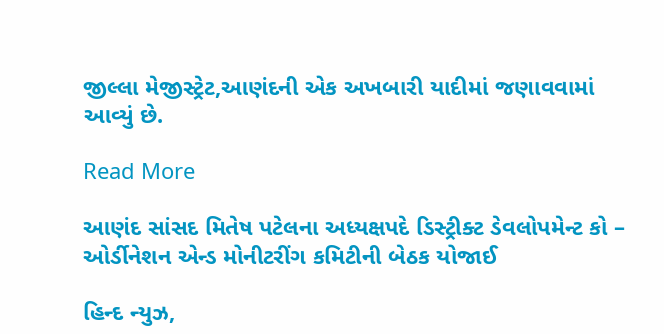જીલ્લા મેજીસ્ટ્રેટ,આણંદની એક અખબારી યાદીમાં જણાવવામાં આવ્યું છે.

Read More

આણંદ સાંસદ મિતેષ પટેલના અધ્યક્ષપદે ડિસ્ટ્રીક્ટ ડેવલોપમેન્ટ કો – ઓર્ડીનેશન એન્ડ મોનીટરીંગ કમિટીની બેઠક યોજાઈ

હિન્દ ન્યુઝ,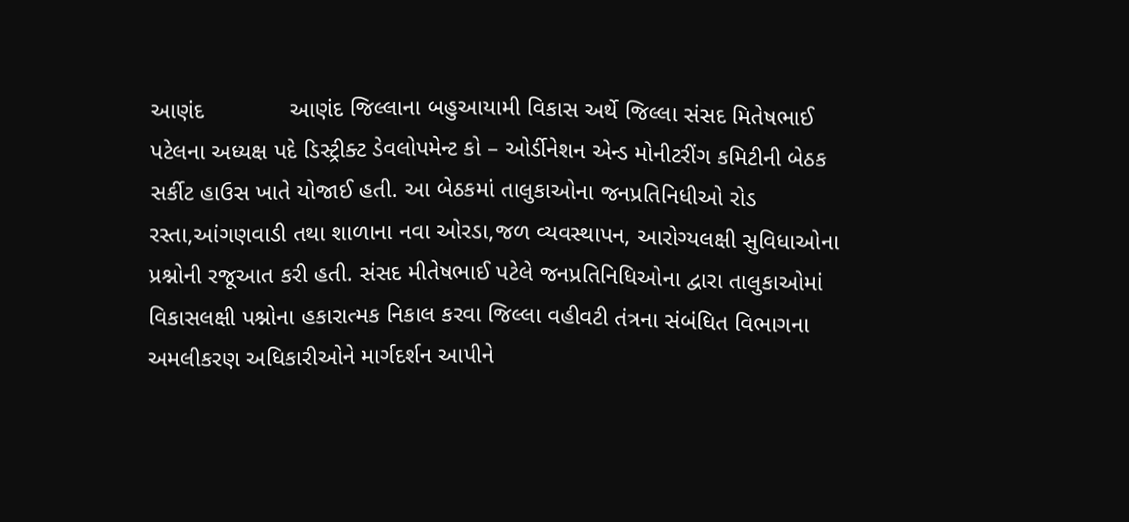આણંદ             આણંદ જિલ્લાના બહુઆયામી વિકાસ અર્થે જિલ્લા સંસદ મિતેષભાઈ પટેલના અધ્યક્ષ પદે ડિસ્ટ્રીક્ટ ડેવલોપમેન્ટ કો – ઓર્ડીનેશન એન્ડ મોનીટરીંગ કમિટીની બેઠક સર્કીટ હાઉસ ખાતે યોજાઈ હતી. આ બેઠકમાં તાલુકાઓના જનપ્રતિનિધીઓ રોડ રસ્તા,આંગણવાડી તથા શાળાના નવા ઓરડા,જળ વ્યવસ્થાપન, આરોગ્યલક્ષી સુવિધાઓના પ્રશ્નોની રજૂઆત કરી હતી. સંસદ મીતેષભાઈ પટેલે જનપ્રતિનિધિઓના દ્વારા તાલુકાઓમાં વિકાસલક્ષી પશ્નોના હકારાત્મક નિકાલ કરવા જિલ્લા વહીવટી તંત્રના સંબંધિત વિભાગના અમલીકરણ અધિકારીઓને માર્ગદર્શન આપીને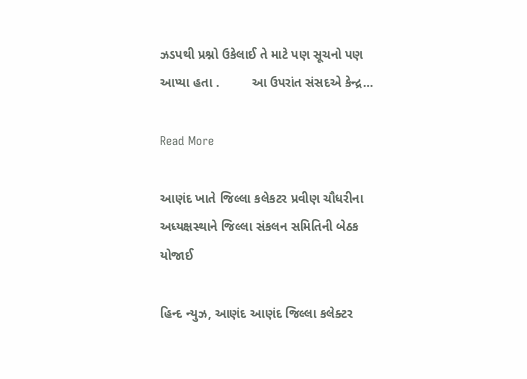ઝડપથી પ્રશ્નો ઉકેલાઈ તે માટે પણ સૂચનો પણ આપ્યા હતા .         આ ઉપરાંત સંસદએ કેન્દ્ર…

Read More

આણંદ ખાતે જિલ્લા કલેકટર પ્રવીણ ચૌધરીના અધ્યક્ષસ્થાને જિલ્લા સંકલન સમિતિની બેઠક યોજાઈ

હિન્દ ન્યુઝ, આણંદ આણંદ જિલ્લા કલેક્ટર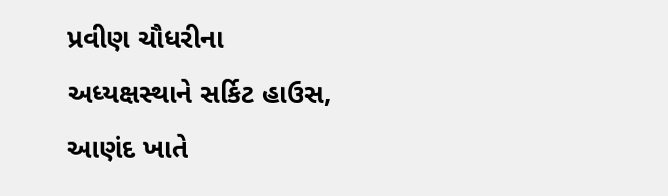પ્રવીણ ચૌધરીના અધ્યક્ષસ્થાને સર્કિટ હાઉસ, આણંદ ખાતે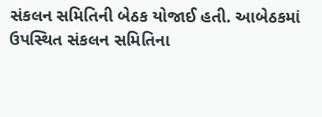સંકલન સમિતિની બેઠક યોજાઈ હતી. આબેઠકમાં ઉપસ્થિત સંકલન સમિતિના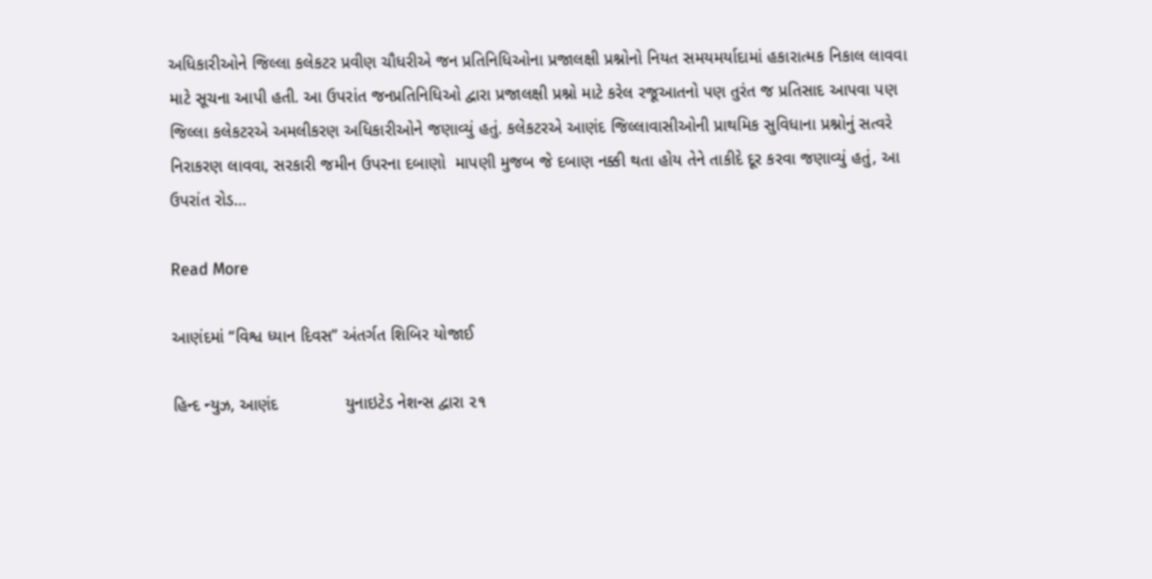અધિકારીઓને જિલ્લા કલેકટર પ્રવીણ ચૌધરીએ જન પ્રતિનિધિઓના પ્રજાલક્ષી પ્રશ્નોનો નિયત સમયમર્યાદામાં હકારાત્મક નિકાલ લાવવા માટે સૂચના આપી હતી. આ ઉપરાંત જનપ્રતિનિધિઓ દ્વારા પ્રજાલક્ષી પ્રશ્નો માટે કરેલ રજૂઆતનો પણ તુરંત જ પ્રતિસાદ આપવા પણ જિલ્લા કલેકટરએ અમલીકરણ અધિકારીઓને જણાવ્યું હતું. કલેકટરએ આણંદ જિલ્લાવાસીઓની પ્રાથમિક સુવિધાના પ્રશ્નોનું સત્વરે નિરાકરણ લાવવા, સરકારી જમીન ઉપરના દબાણો  માપણી મુજબ જે દબાણ નક્કી થતા હોય તેને તાકીદે દૂર કરવા જણાવ્યું હતું, આ ઉપરાંત રોડ…

Read More

આણંદમાં “વિશ્વ ધ્યાન દિવસ” અંતર્ગત શિબિર યોજાઈ

હિન્દ ન્યુઝ, આણંદ              યુનાઇટેડ નેશન્સ દ્વારા ૨૧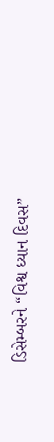ડિસેમ્બરને “વિશ્વ ધ્યાન દિવસ”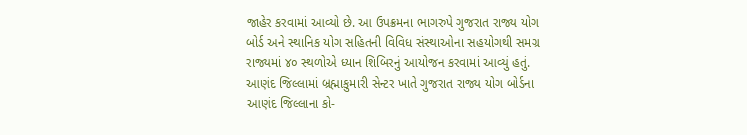જાહેર કરવામાં આવ્યો છે. આ ઉપક્રમના ભાગરુપે ગુજરાત રાજ્ય યોગ બોર્ડ અને સ્થાનિક યોગ સહિતની વિવિધ સંસ્થાઓના સહયોગથી સમગ્ર રાજ્યમાં ૪૦ સ્થળોએ ધ્યાન શિબિરનું આયોજન કરવામાં આવ્યું હતું.         આણંદ જિલ્લામાં બ્રહ્માકુમારી સેન્ટર ખાતે ગુજરાત રાજ્ય યોગ બોર્ડના આણંદ જિલ્લાના કો-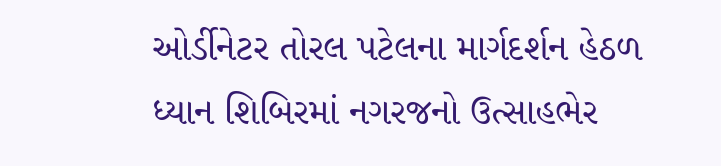ઓર્ડીનેટર તોરલ પટેલના માર્ગદર્શન હેઠળ ધ્યાન શિબિરમાં નગરજનો ઉત્સાહભેર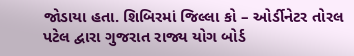જોડાયા હતા. શિબિરમાં જિલ્લા કો – ઓર્ડીનેટર તોરલ પટેલ દ્વારા ગુજરાત રાજ્ય યોગ બોર્ડ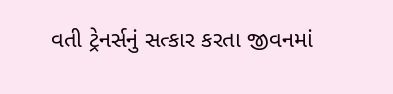વતી ટ્રેનર્સનું સત્કાર કરતા જીવનમાં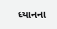ધ્યાનના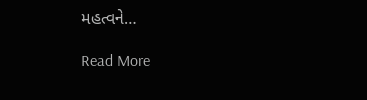મહત્વને…

Read More